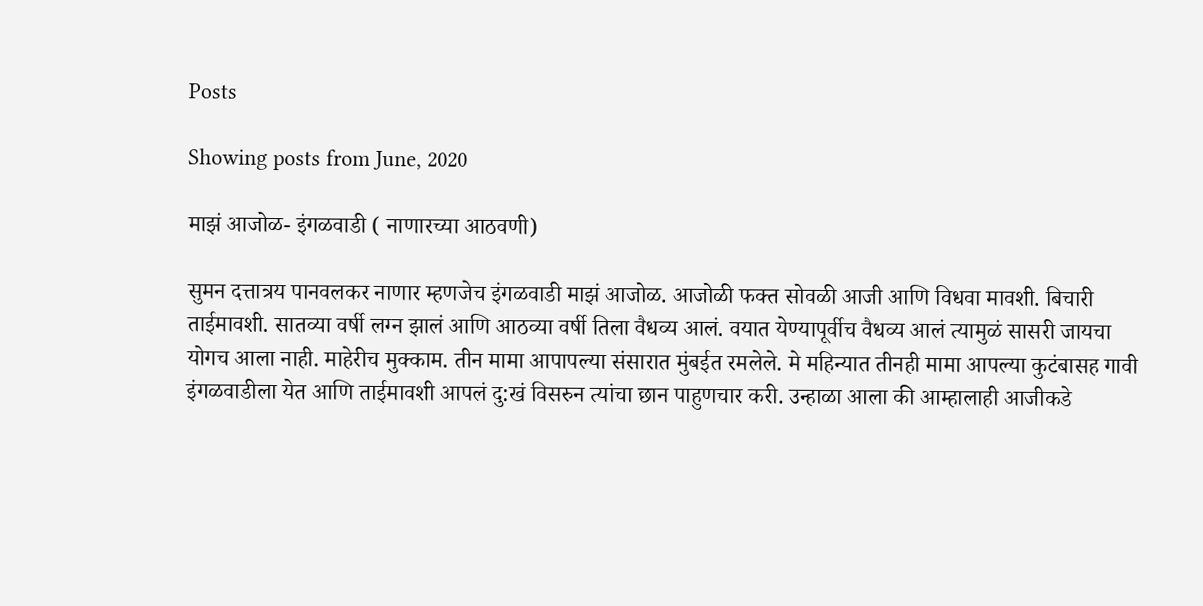Posts

Showing posts from June, 2020

माझं आजोळ- इंगळवाडी ( नाणारच्या आठवणी)

सुमन दत्तात्रय पानवलकर नाणार म्हणजेच इंगळवाडी माझं आजोळ. आजोळी फक्त सोवळी आजी आणि विधवा मावशी. बिचारी ताईमावशी. सातव्या वर्षी लग्न झालं आणि आठव्या वर्षी तिला वैधव्य आलं. वयात येण्यापूर्वीच वैधव्य आलं त्यामुळं सासरी जायचा योगच आला नाही. माहेरीच मुक्काम. तीन मामा आपापल्या संसारात मुंबईत रमलेले. मे महिन्यात तीनही मामा आपल्या कुटंबासह गावी इंगळवाडीला येत आणि ताईमावशी आपलं दु:खं विसरुन त्यांचा छान पाहुणचार करी. उन्हाळा आला की आम्हालाही आजीकडे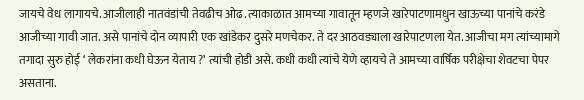जायचे वेध लागायचे. आजीलाही नातवंडांची तेवढीच ओढ. त्याकाळात आमच्या गावातून म्हणजे खारेपाटणामधुन खाऊच्या पानांचे करंडे आजीच्या गावी जात. असे पानांचे दोन व्यापारी एक खांडेकर दुसरे मणचेकर. ते दर आठवड्याला खारेपाटणला येत. आजीचा मग त्यांच्यामागे तगादा सुरु होई ‘ लेकरांना कधी घेऊन येताय ?’ त्यांची होडी असे. कधी कधी त्यांचे येणे व्हायचे ते आमच्या वार्षिक परीक्षेचा शेवटचा पेपर असताना.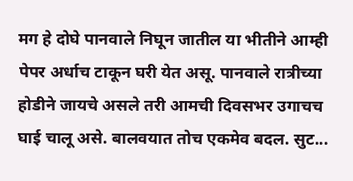मग हे दोघे पानवाले निघून जातील या भीतीने आम्ही पेपर अर्धाच टाकून घरी येत असू. पानवाले रात्रीच्या होडीने जायचे असले तरी आमची दिवसभर उगाचच घाई चालू असे. बालवयात तोच एकमेव बदल. सुट...